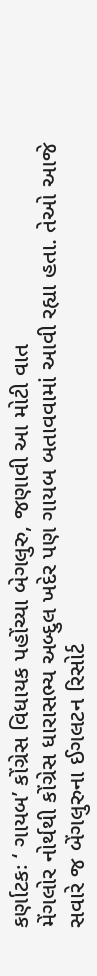કર્ણાટકઃ ‘ ગાયબ’ કોંગ્રેસ વિધાયક પહોંચ્યા બેગલુરુ, જણાવી આ મોટી વાત
મેંગલોર નોર્થથી કોંગ્રેસ ધારાસભ્ય અબ્દુલ ખદેર પણ ગાયબ બતાવવામાં આવી રહ્યા હતા. તેઓ આજે સવારે જ બેંગલુરુના ઈગલટન રિસોર્ટ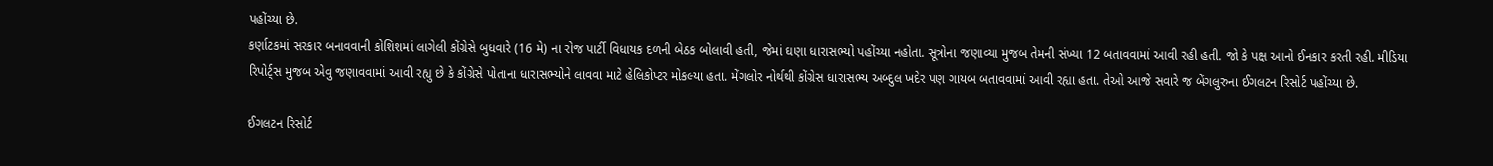પહોંચ્યા છે.
કર્ણાટકમાં સરકાર બનાવવાની કોશિશમાં લાગેલી કોંગ્રેસે બુધવારે (16 મે) ના રોજ પાર્ટી વિધાયક દળની બેઠક બોલાવી હતી, જેમાં ઘણા ધારાસભ્યો પહોંચ્યા નહોતા. સૂત્રોના જણાવ્યા મુજબ તેમની સંખ્યા 12 બતાવવામાં આવી રહી હતી. જો કે પક્ષ આનો ઈનકાર કરતી રહી. મીડિયા રિપોર્ટ્સ મુજબ એવુ જણાવવામાં આવી રહ્યુ છે કે કોંગ્રેસે પોતાના ધારાસભ્યોને લાવવા માટે હેલિકોપ્ટર મોકલ્યા હતા. મેંગલોર નોર્થથી કોંગ્રેસ ધારાસભ્ય અબ્દુલ ખદેર પણ ગાયબ બતાવવામાં આવી રહ્યા હતા. તેઓ આજે સવારે જ બેંગલુરુના ઈગલટન રિસોર્ટ પહોંચ્યા છે.

ઈગલટન રિસોર્ટ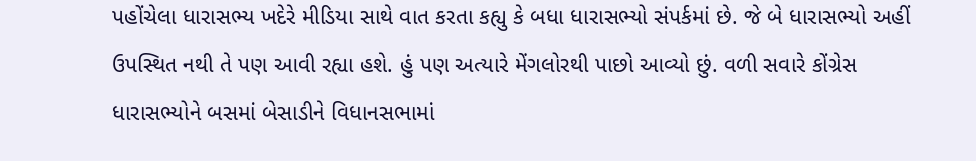પહોંચેલા ધારાસભ્ય ખદેરે મીડિયા સાથે વાત કરતા કહ્યુ કે બધા ધારાસભ્યો સંપર્કમાં છે. જે બે ધારાસભ્યો અહીં ઉપસ્થિત નથી તે પણ આવી રહ્યા હશે. હું પણ અત્યારે મેંગલોરથી પાછો આવ્યો છું. વળી સવારે કોંગ્રેસ ધારાસભ્યોને બસમાં બેસાડીને વિધાનસભામાં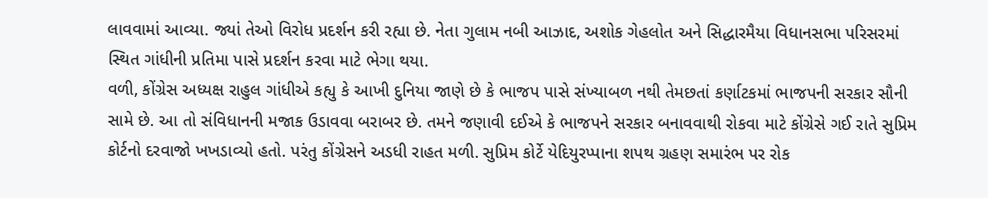લાવવામાં આવ્યા. જ્યાં તેઓ વિરોધ પ્રદર્શન કરી રહ્યા છે. નેતા ગુલામ નબી આઝાદ, અશોક ગેહલોત અને સિદ્ધારમૈયા વિધાનસભા પરિસરમાં સ્થિત ગાંધીની પ્રતિમા પાસે પ્રદર્શન કરવા માટે ભેગા થયા.
વળી, કોંગ્રેસ અધ્યક્ષ રાહુલ ગાંધીએ કહ્યુ કે આખી દુનિયા જાણે છે કે ભાજપ પાસે સંખ્યાબળ નથી તેમછતાં કર્ણાટકમાં ભાજપની સરકાર સૌની સામે છે. આ તો સંવિધાનની મજાક ઉડાવવા બરાબર છે. તમને જણાવી દઈએ કે ભાજપને સરકાર બનાવવાથી રોકવા માટે કોંગ્રેસે ગઈ રાતે સુપ્રિમ કોર્ટનો દરવાજો ખખડાવ્યો હતો. પરંતુ કોંગ્રેસને અડધી રાહત મળી. સુપ્રિમ કોર્ટે યેદિયુરપ્પાના શપથ ગ્રહણ સમારંભ પર રોક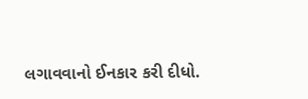લગાવવાનો ઈનકાર કરી દીધો.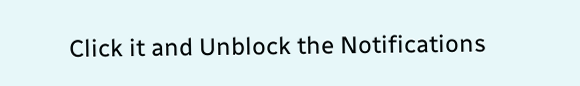Click it and Unblock the Notifications